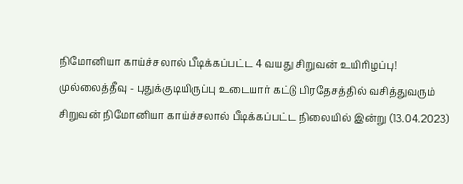நிமோனியா காய்ச்சலால் பீடிக்கப்பட்ட 4 வயது சிறுவன் உயிரிழப்பு!
முல்லைத்தீவு - புதுக்குடியிருப்பு உடையார் கட்டு பிரதேசத்தில் வசித்துவரும் சிறுவன் நிமோனியா காய்ச்சலால் பீடிக்கப்பட்ட நிலையில் இன்று (13.04.2023)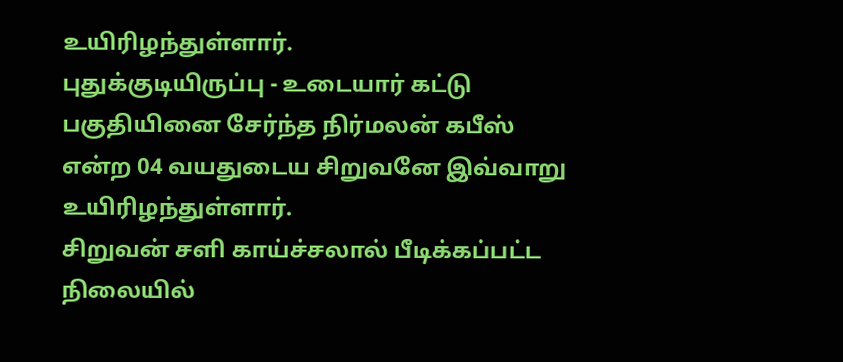உயிரிழந்துள்ளார்.
புதுக்குடியிருப்பு - உடையார் கட்டு பகுதியினை சேர்ந்த நிர்மலன் கபீஸ் என்ற 04 வயதுடைய சிறுவனே இவ்வாறு உயிரிழந்துள்ளார்.
சிறுவன் சளி காய்ச்சலால் பீடிக்கப்பட்ட நிலையில்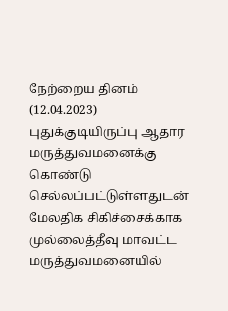நேற்றைய தினம் (12.04.2023) புதுக்குடியிருப்பு ஆதார மருத்துவமனைக்கு கொண்டு செல்லப்பட்டுள்ளதுடன் மேலதிக சிகிச்சைக்காக முல்லைத்தீவு மாவட்ட மருத்துவமனையில்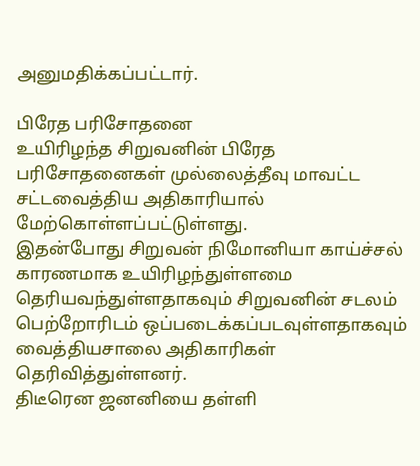அனுமதிக்கப்பட்டார்.

பிரேத பரிசோதனை
உயிரிழந்த சிறுவனின் பிரேத பரிசோதனைகள் முல்லைத்தீவு மாவட்ட சட்டவைத்திய அதிகாரியால் மேற்கொள்ளப்பட்டுள்ளது.
இதன்போது சிறுவன் நிமோனியா காய்ச்சல் காரணமாக உயிரிழந்துள்ளமை தெரியவந்துள்ளதாகவும் சிறுவனின் சடலம் பெற்றோரிடம் ஒப்படைக்கப்படவுள்ளதாகவும் வைத்தியசாலை அதிகாரிகள் தெரிவித்துள்ளனர்.
திடீரென ஜனனியை தள்ளி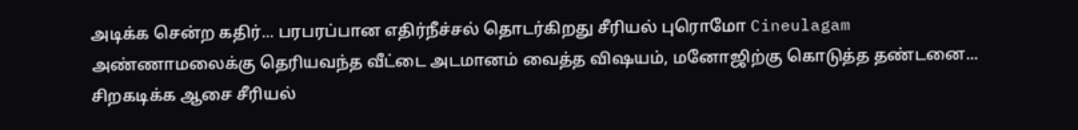அடிக்க சென்ற கதிர்... பரபரப்பான எதிர்நீச்சல் தொடர்கிறது சீரியல் புரொமோ Cineulagam
அண்ணாமலைக்கு தெரியவந்த வீட்டை அடமானம் வைத்த விஷயம், மனோஜிற்கு கொடுத்த தண்டனை... சிறகடிக்க ஆசை சீரியல்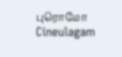புரொமோ Cineulagam